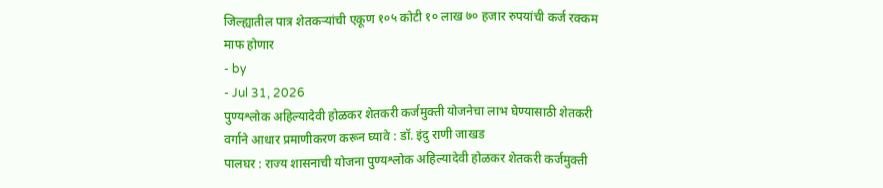जिल्ह्यातील पात्र शेतकऱ्यांची एकूण १०५ कोटी १० लाख ७० हजार रुपयांची कर्ज रक्कम माफ होणार
- by
- Jul 31, 2026
पुण्यश्लोक अहिल्यादेवी होळकर शेतकरी कर्जमुक्ती योजनेचा लाभ घेण्यासाठी शेतकरी वर्गाने आधार प्रमाणीकरण करून घ्यावे : डॉ. इंदु राणी जाखड
पालघर : राज्य शासनाची योजना पुण्यश्लोक अहिल्यादेवी होळकर शेतकरी कर्जमुक्ती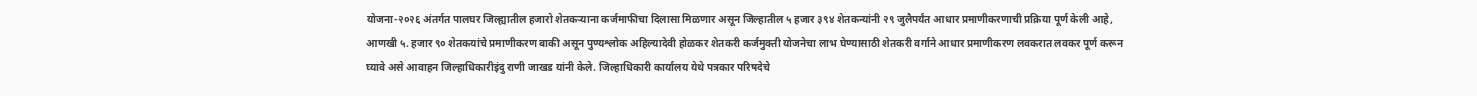योजना-२०२६ अंतर्गत पालघर जिल्ह्यातील हजारो शेतकऱ्याना कर्जमाफीचा दिलासा मिळणार असून जिल्हातील ५ हजार ३९४ शेतकन्यांनी २९ जुलैपर्यंत आधार प्रमाणीकरणाची प्रक्रिया पूर्ण केली आहे, आणखी ५. हजार ९० शेतकयांचे प्रमाणीकरण बाकी असून पुण्यश्लोक अहिल्यादेवी होळकर शेतकरी कर्जमुक्ती योजनेचा लाभ घेण्यासाठी शेतकरी वर्गाने आधार प्रमाणीकरण लवकरात लवकर पूर्ण करून घ्यावे असे आवाहन जिल्हाधिकारीइंदु राणी जाखड यांनी केले. जिल्हाधिकारी कार्यालय येथे पत्रकार परिषदेचे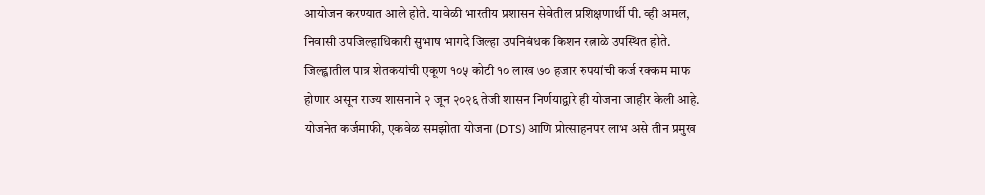आयोजन करण्यात आले होते. यावेळी भारतीय प्रशासन सेवेतील प्रशिक्षणार्थी पी. व्ही अमल, निवासी उपजिल्हाधिकारी सुभाष भागदे जिल्हा उपनिबंधक किशन रत्नाळे उपस्थित होते. जिल्ह्वातील पात्र शेतकयांची एकूण १०५ कोटी १० लाख ७० हजार रुपयांची कर्ज रक्कम माफ होणार असून राज्य शासनाने २ जून २०२६ तेजी शासन निर्णयाद्वारे ही योजना जाहीर केली आहे. योजनेत कर्जमाफी, एकवेळ समझोता योजना (DTS) आणि प्रोत्साहनपर लाभ असे तीन प्रमुख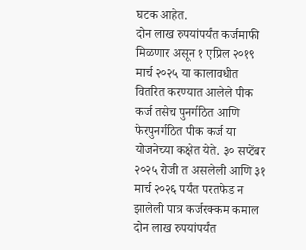घटक आहेत.
दोन लाख रुपयांपर्यंत कर्जमाफी मिळणार असून १ एप्रिल २०१९ मार्च २०२५ या कालावधीत वितरित करण्यात आलेले पीक कर्ज तसेच पुनर्गठित आणि फेरपुनर्गठित पीक कर्ज या योजनेच्या कक्षेत येते. ३० सप्टेंबर २०२५ रोजी त असलेली आणि ३१ मार्च २०२६ पर्यंत परतफेड न झालेली पात्र कर्जरक्कम कमाल दोन लाख रुपयांपर्यंत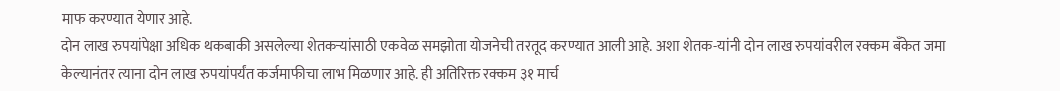माफ करण्यात येणार आहे.
दोन लाख रुपयांपेक्षा अधिक थकबाकी असलेल्या शेतकऱ्यांसाठी एकवेळ समझोता योजनेची तरतूद करण्यात आली आहे. अशा शेतक-यांनी दोन लाख रुपयांवरील रक्कम बँकेत जमा केल्यानंतर त्याना दोन लाख रुपयांपर्यंत कर्जमाफीचा लाभ मिळणार आहे. ही अतिरिक्त रक्कम ३१ मार्च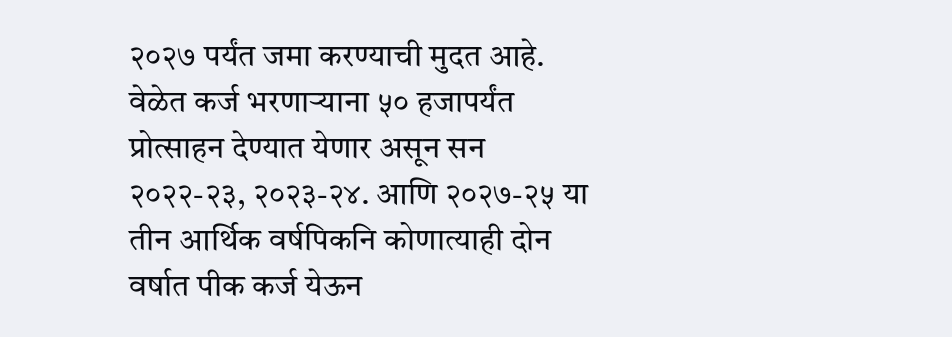२०२७ पर्यंत जमा करण्याची मुदत आहे.
वेळेत कर्ज भरणाऱ्याना ५० हजापर्यंत प्रोत्साहन देण्यात येणार असून सन २०२२-२३, २०२३-२४. आणि २०२७-२५ या तीन आर्थिक वर्षपिकनि कोणात्याही दोन वर्षात पीक कर्ज येऊन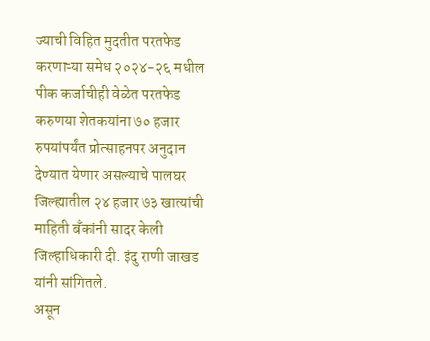ज्याची विहित मुदतीत परतफेड करणाऱ्या समेध २०२४-२६ मधील पीक कर्जाचीही वेळेत परतफेड करुणया शेतकयांना ७० हजार रुपयांपर्यंत प्रोत्साहनपर अनुदान देण्यात येणार असल्याचे पालघर जिल्ह्यातील २४ हजार ७३ खात्यांची माहिती बँकांनी सादर केली जिल्हाधिकारी दी. इंदु राणी जाखड यांनी सांगितले.
असून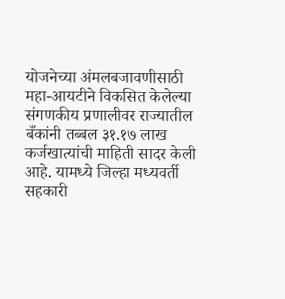योजनेच्या अंमलबजावणीसाठी महा-आयटीने विकसित केलेल्या संगणकीय प्रणालीवर राज्यातील बँकांनी तब्बल ३१.१७ लाख कर्जखात्यांची माहिती सादर केली आहे. यामध्ये जिल्हा मध्यवर्ती सहकारी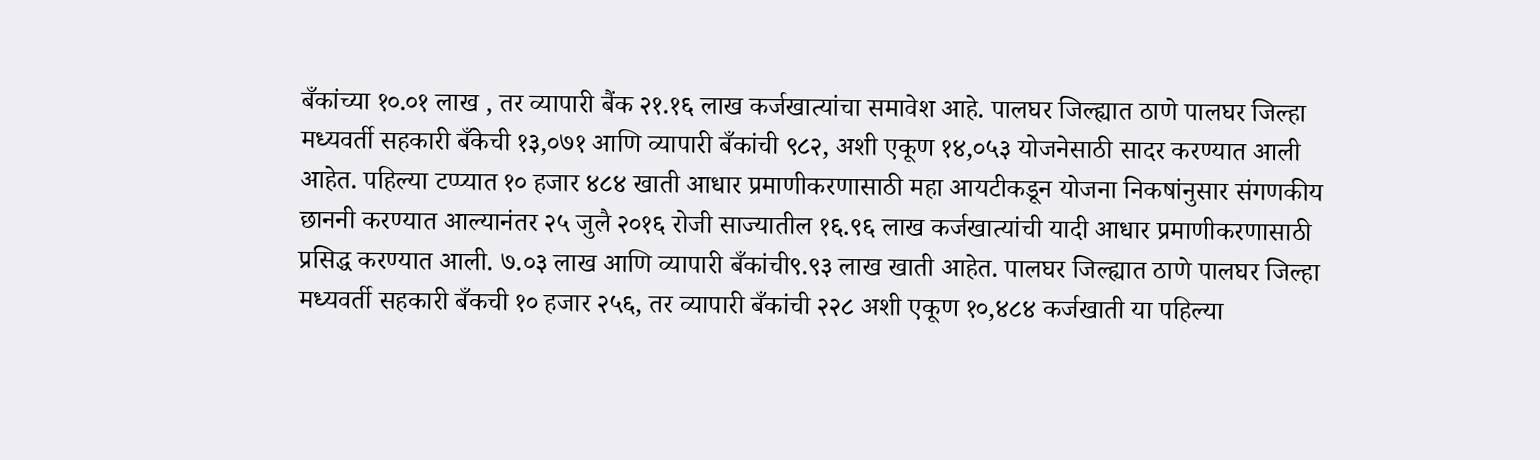बँकांच्या १०.०१ लाख , तर व्यापारी बैंक २१.१६ लाख कर्जखात्यांचा समावेश आहे. पालघर जिल्ह्यात ठाणे पालघर जिल्हा मध्यवर्ती सहकारी बँकेची १३,०७१ आणि व्यापारी बँकांची ९८२, अशी एकूण १४,०५३ योजनेसाठी सादर करण्यात आली आहेत. पहिल्या टप्प्यात १० हजार ४८४ खाती आधार प्रमाणीकरणासाठी महा आयटीकडून योजना निकषांनुसार संगणकीय छाननी करण्यात आल्यानंतर २५ जुलै २०१६ रोजी साज्यातील १६.९६ लाख कर्जखात्यांची यादी आधार प्रमाणीकरणासाठी प्रसिद्ध करण्यात आली. ७.०३ लाख आणि व्यापारी बँकांची९.९३ लाख खाती आहेत. पालघर जिल्ह्यात ठाणे पालघर जिल्हा मध्यवर्ती सहकारी बँकची १० हजार २५६, तर व्यापारी बँकांची २२८ अशी एकूण १०,४८४ कर्जखाती या पहिल्या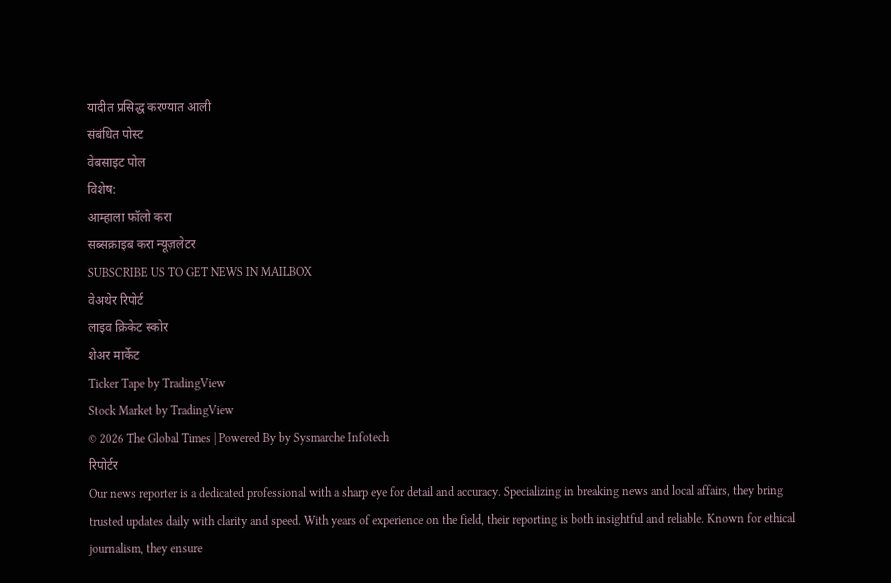यादीत प्रसिद्ध करण्यात आली
संबंधित पोस्ट
वेबसाइट पोल
विशेष:
आम्हाला फॉलो करा
सब्सक्राइब करा न्यूज़लेटर
SUBSCRIBE US TO GET NEWS IN MAILBOX
वेअथेर रिपोर्ट
लाइव क्रिकेट स्कोर
शेअर मार्केट
Ticker Tape by TradingView
Stock Market by TradingView
© 2026 The Global Times | Powered By by Sysmarche Infotech
रिपोर्टर
Our news reporter is a dedicated professional with a sharp eye for detail and accuracy. Specializing in breaking news and local affairs, they bring trusted updates daily with clarity and speed. With years of experience on the field, their reporting is both insightful and reliable. Known for ethical journalism, they ensure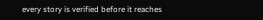every story is verified before it reaches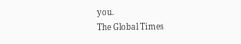you.
The Global Times